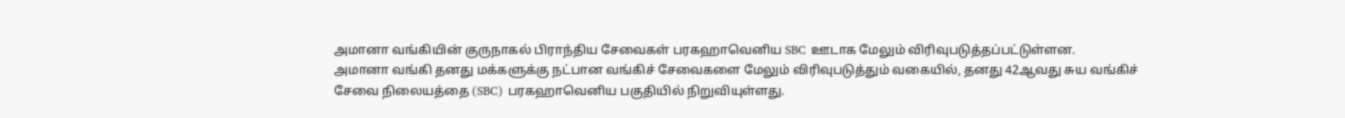அமானா வங்கியின் குருநாகல் பிராந்திய சேவைகள் பரகஹாவெனிய SBC ஊடாக மேலும் விரிவுபடுத்தப்பட்டுள்ளன.
அமானா வங்கி தனது மக்களுக்கு நட்பான வங்கிச் சேவைகளை மேலும் விரிவுபடுத்தும் வகையில், தனது 42ஆவது சுய வங்கிச் சேவை நிலையத்தை (SBC) பரகஹாவெனிய பகுதியில் நிறுவியுள்ளது.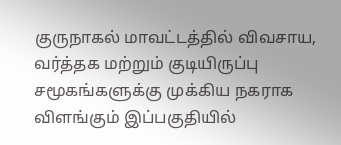குருநாகல் மாவட்டத்தில் விவசாய, வர்த்தக மற்றும் குடியிருப்பு சமூகங்களுக்கு முக்கிய நகராக விளங்கும் இப்பகுதியில்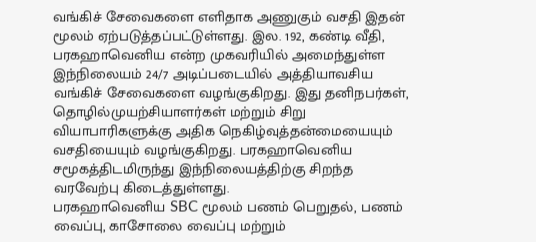வங்கிச் சேவைகளை எளிதாக அணுகும் வசதி இதன் மூலம் ஏற்படுத்தப்பட்டுள்ளது. இல. 192, கண்டி வீதி, பரகஹாவெனிய என்ற முகவரியில் அமைந்துள்ள இந்நிலையம் 24/7 அடிப்படையில் அத்தியாவசிய வங்கிச் சேவைகளை வழங்குகிறது. இது தனிநபர்கள், தொழில்முயற்சியாளர்கள் மற்றும் சிறு வியாபாரிகளுக்கு அதிக நெகிழ்வுத்தன்மையையும் வசதியையும் வழங்குகிறது. பரகஹாவெனிய சமூகத்திடமிருந்து இந்நிலையத்திற்கு சிறந்த வரவேற்பு கிடைத்துள்ளது.
பரகஹாவெனிய SBC மூலம் பணம் பெறுதல், பணம் வைப்பு, காசோலை வைப்பு மற்றும்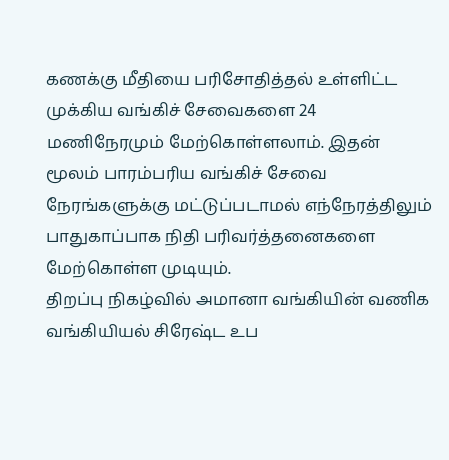கணக்கு மீதியை பரிசோதித்தல் உள்ளிட்ட முக்கிய வங்கிச் சேவைகளை 24 மணிநேரமும் மேற்கொள்ளலாம். இதன் மூலம் பாரம்பரிய வங்கிச் சேவை நேரங்களுக்கு மட்டுப்படாமல் எந்நேரத்திலும் பாதுகாப்பாக நிதி பரிவர்த்தனைகளை மேற்கொள்ள முடியும்.
திறப்பு நிகழ்வில் அமானா வங்கியின் வணிக வங்கியியல் சிரேஷ்ட உப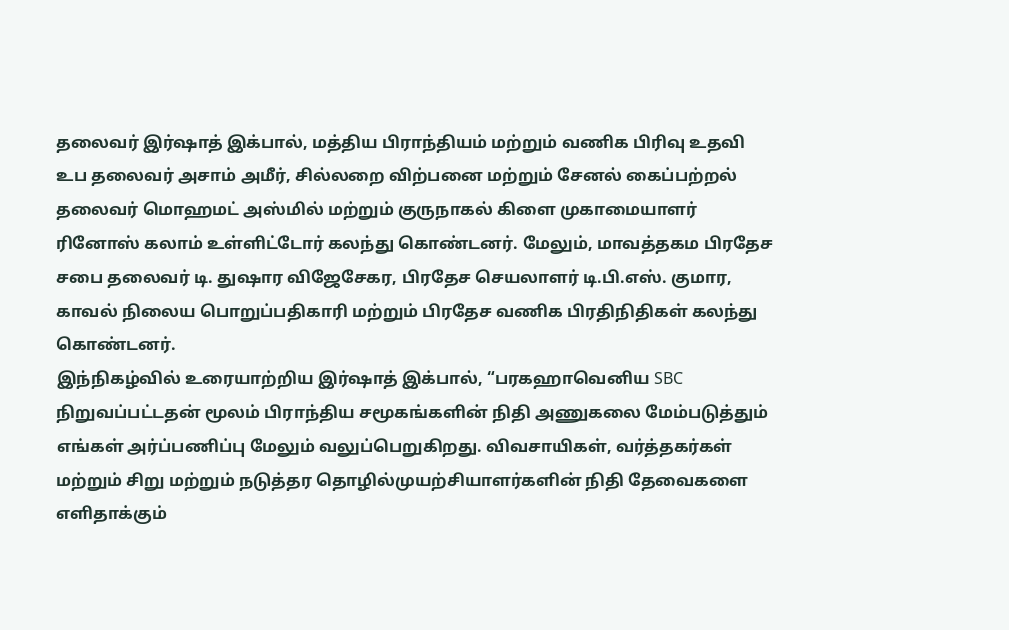தலைவர் இர்ஷாத் இக்பால், மத்திய பிராந்தியம் மற்றும் வணிக பிரிவு உதவி உப தலைவர் அசாம் அமீர், சில்லறை விற்பனை மற்றும் சேனல் கைப்பற்றல் தலைவர் மொஹமட் அஸ்மில் மற்றும் குருநாகல் கிளை முகாமையாளர் ரினோஸ் கலாம் உள்ளிட்டோர் கலந்து கொண்டனர். மேலும், மாவத்தகம பிரதேச சபை தலைவர் டி. துஷார விஜேசேகர, பிரதேச செயலாளர் டி.பி.எஸ். குமார, காவல் நிலைய பொறுப்பதிகாரி மற்றும் பிரதேச வணிக பிரதிநிதிகள் கலந்து கொண்டனர்.
இந்நிகழ்வில் உரையாற்றிய இர்ஷாத் இக்பால், “பரகஹாவெனிய SBC நிறுவப்பட்டதன் மூலம் பிராந்திய சமூகங்களின் நிதி அணுகலை மேம்படுத்தும் எங்கள் அர்ப்பணிப்பு மேலும் வலுப்பெறுகிறது. விவசாயிகள், வர்த்தகர்கள் மற்றும் சிறு மற்றும் நடுத்தர தொழில்முயற்சியாளர்களின் நிதி தேவைகளை எளிதாக்கும்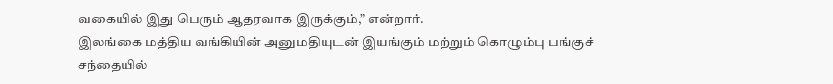வகையில் இது பெரும் ஆதரவாக இருக்கும்,” என்றார்.
இலங்கை மத்திய வங்கியின் அனுமதியுடன் இயங்கும் மற்றும் கொழும்பு பங்குச் சந்தையில்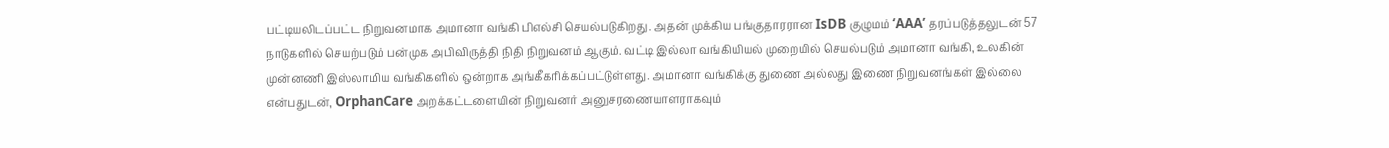பட்டியலிடப்பட்ட நிறுவனமாக அமானா வங்கி பிஎல்சி செயல்படுகிறது. அதன் முக்கிய பங்குதாரரான IsDB குழுமம் ‘AAA’ தரப்படுத்தலுடன் 57 நாடுகளில் செயற்படும் பன்முக அபிவிருத்தி நிதி நிறுவனம் ஆகும். வட்டி இல்லா வங்கியியல் முறையில் செயல்படும் அமானா வங்கி, உலகின் முன்னணி இஸ்லாமிய வங்கிகளில் ஒன்றாக அங்கீகரிக்கப்பட்டுள்ளது. அமானா வங்கிக்கு துணை அல்லது இணை நிறுவனங்கள் இல்லை என்பதுடன், OrphanCare அறக்கட்டளையின் நிறுவனர் அனுசரணையாளராகவும்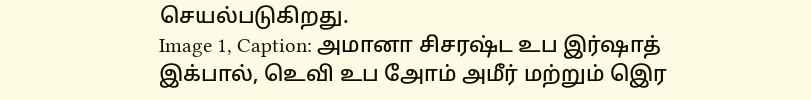செயல்படுகிறது.
Image 1, Caption: அமானா சிசரஷ்ட உப இர்ஷாத் இக்பால், உெவி உப அோம் அமீர் மற்றும் இெர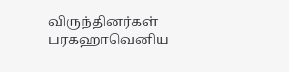விருந்தினர்கள் பரகஹாவெனிய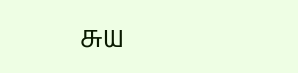சுய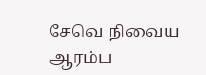சேவெ நிவைய ஆரம்ப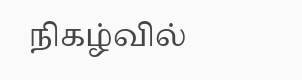நிகழ்வில்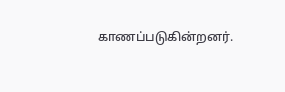காணப்படுகின்றனர்.